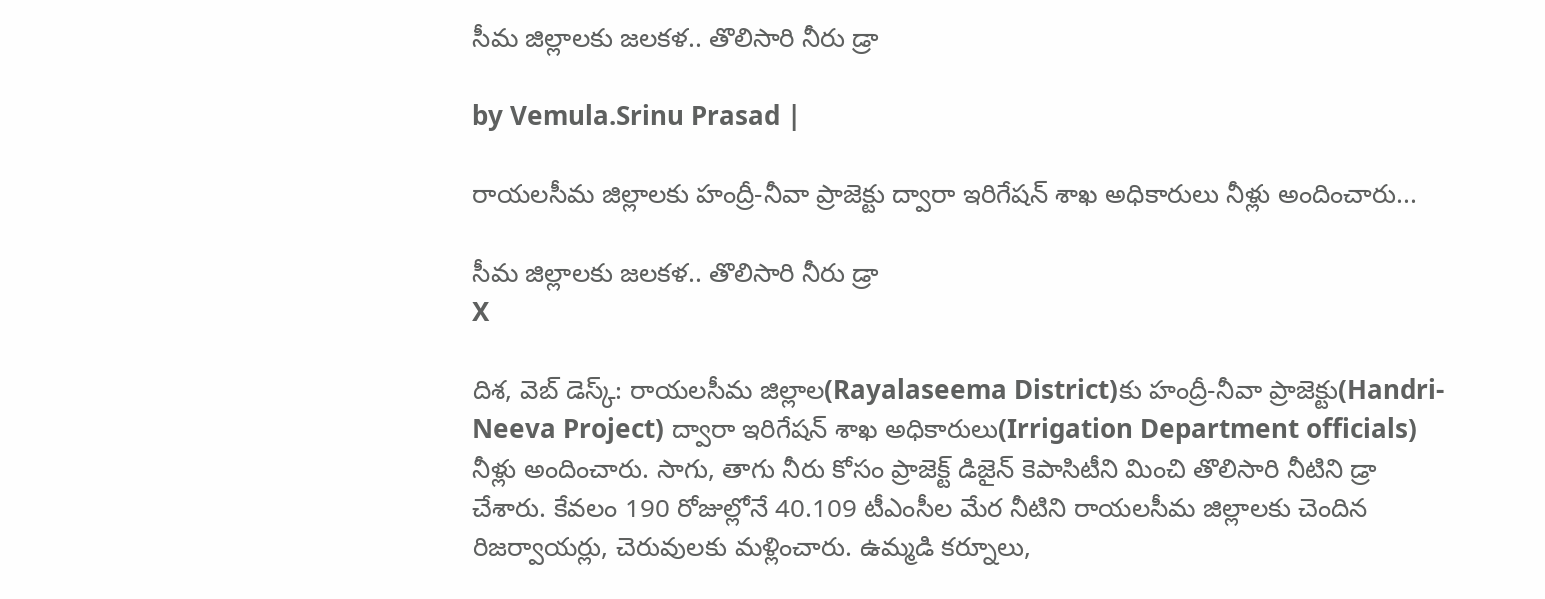సీమ జిల్లాలకు జలకళ.. తొలిసారి నీరు డ్రా

by Vemula.Srinu Prasad |

రాయలసీమ జిల్లాలకు హంద్రీ-నీవా ప్రాజెక్టు ద్వారా ఇరిగేషన్ శాఖ అధికారులు నీళ్లు అందించారు...

సీమ జిల్లాలకు జలకళ.. తొలిసారి నీరు డ్రా
X

దిశ, వెబ్ డెస్క్: రాయలసీమ జిల్లాల(Rayalaseema District)కు హంద్రీ-నీవా ప్రాజెక్టు(Handri-Neeva Project) ద్వారా ఇరిగేషన్ శాఖ అధికారులు(Irrigation Department officials) నీళ్లు అందించారు. సాగు, తాగు నీరు కోసం ప్రాజెక్ట్ డిజైన్ కెపాసిటీని మించి తొలిసారి నీటిని డ్రా చేశారు. కేవలం 190 రోజుల్లోనే 40.109 టీఎంసీల మేర నీటిని రాయలసీమ జిల్లాలకు చెందిన రిజర్వాయర్లు, చెరువులకు మళ్లించారు. ఉమ్మడి కర్నూలు,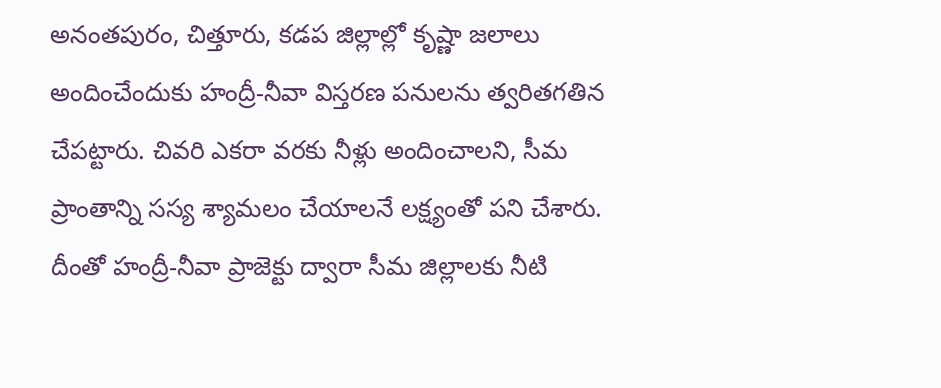అనంతపురం, చిత్తూరు, కడప జిల్లాల్లో కృష్ణా జలాలు అందించేందుకు హంద్రీ-నీవా విస్తరణ పనులను త్వరితగతిన చేపట్టారు. చివరి ఎకరా వరకు నీళ్లు అందించాలని, సీమ ప్రాంతాన్ని సస్య శ్యామలం చేయాలనే లక్ష్యంతో పని చేశారు. దీంతో హంద్రీ-నీవా ప్రాజెక్టు ద్వారా సీమ జిల్లాలకు నీటి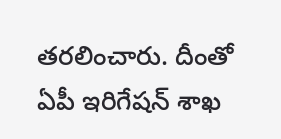తరలించారు. దీంతో ఏపీ ఇరిగేషన్ శాఖ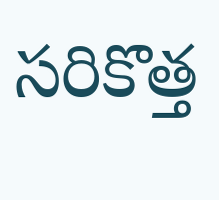సరికొత్త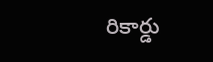రికార్డు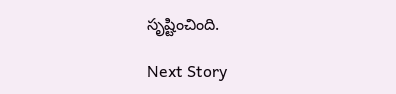సృష్టించింది.

Next Story